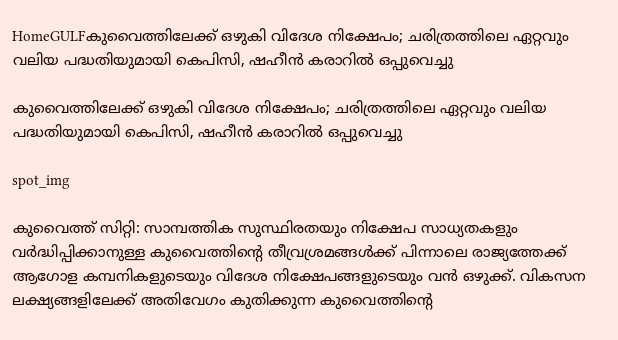HomeGULFകുവൈത്തിലേക്ക് ഒഴുകി വിദേശ നിക്ഷേപം; ചരിത്രത്തിലെ ഏറ്റവും വലിയ പദ്ധതിയുമായി കെപിസി, ഷഹീൻ കരാറിൽ ഒപ്പുവെച്ചു

കുവൈത്തിലേക്ക് ഒഴുകി വിദേശ നിക്ഷേപം; ചരിത്രത്തിലെ ഏറ്റവും വലിയ പദ്ധതിയുമായി കെപിസി, ഷഹീൻ കരാറിൽ ഒപ്പുവെച്ചു

spot_img

കുവൈത്ത് സിറ്റി: സാമ്പത്തിക സുസ്ഥിരതയും നിക്ഷേപ സാധ്യതകളും വർദ്ധിപ്പിക്കാനുള്ള കുവൈത്തിന്റെ തീവ്രശ്രമങ്ങൾക്ക് പിന്നാലെ രാജ്യത്തേക്ക് ആഗോള കമ്പനികളുടെയും വിദേശ നിക്ഷേപങ്ങളുടെയും വൻ ഒഴുക്ക്. വികസന ലക്ഷ്യങ്ങളിലേക്ക് അതിവേഗം കുതിക്കുന്ന കുവൈത്തിന്റെ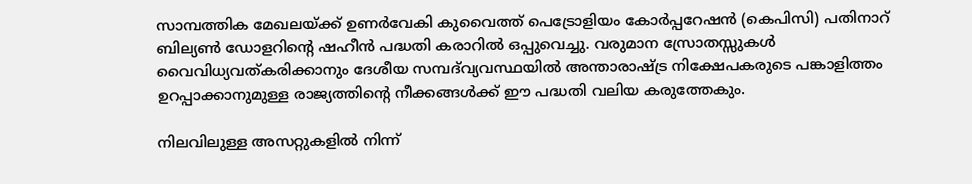സാമ്പത്തിക മേഖലയ്ക്ക് ഉണർവേകി കുവൈത്ത് പെട്രോളിയം കോർപ്പറേഷൻ (കെപിസി) പതിനാറ് ബില്യൺ ഡോളറിന്റെ ഷഹീൻ പദ്ധതി കരാറിൽ ഒപ്പുവെച്ചു. വരുമാന സ്രോതസ്സുകൾ വൈവിധ്യവത്കരിക്കാനും ദേശീയ സമ്പദ്‌വ്യവസ്ഥയിൽ അന്താരാഷ്ട്ര നിക്ഷേപകരുടെ പങ്കാളിത്തം ഉറപ്പാക്കാനുമുള്ള രാജ്യത്തിന്റെ നീക്കങ്ങൾക്ക് ഈ പദ്ധതി വലിയ കരുത്തേകും.

നിലവിലുള്ള അസറ്റുകളിൽ നിന്ന്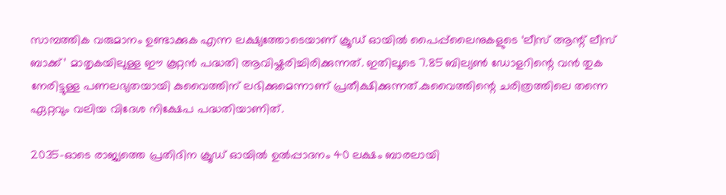സാമ്പത്തിക വരുമാനം ഉണ്ടാക്കുക എന്ന ലക്ഷ്യത്തോടെയാണ് ക്രൂഡ് ഓയിൽ പൈപ്പ്‌ലൈനുകളുടെ ‘ലീസ് ആന്റ് ലീസ് ബാക്ക്’ മാതൃകയിലുള്ള ഈ കൂറ്റൻ പദ്ധതി ആവിഷ്കരിച്ചിരിക്കുന്നത്. ഇതിലൂടെ 7.85 ബില്യൺ ഡോളറിന്റെ വൻ തുക നേരിട്ടുള്ള പണലഭ്യതയായി കുവൈത്തിന് ലഭിക്കുമെന്നാണ് പ്രതീക്ഷിക്കുന്നത്.കുവൈത്തിന്റെ ചരിത്രത്തിലെ തന്നെ ഏറ്റവും വലിയ വിദേശ നിക്ഷേപ പദ്ധതിയാണിത്.

2035-ഓടെ രാജ്യത്തെ പ്രതിദിന ക്രൂഡ് ഓയിൽ ഉൽപ്പാദനം 40 ലക്ഷം ബാരലായി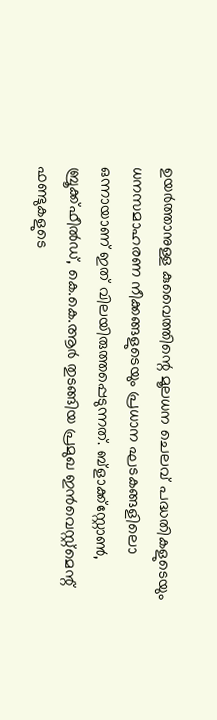ഉയർത്താനുള്ള കുവൈത്തിന്റെ മൂലധന ചെലവ് പദ്ധതികളുടെയും ധനസമാഹരണ നീക്കങ്ങളുടെയും പ്രധാന ഘടകങ്ങളിലൊ ഒന്നായാണ് ഇത് വിലയിരുത്തപ്പെടുന്നത്. ബ്ളാക്ക്സ്റ്റോൺ, ബ്രൂക്ക്ഫീൽഡ്, കെ.കെ.ആർ തുടങ്ങിയ പ്രമുഖ ഇൻവെസ്റ്റ്‌മെന്റ് ഫണ്ടുകളുടെ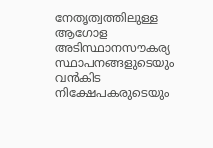നേതൃത്വത്തിലുള്ള ആഗോള അടിസ്ഥാനസൗകര്യ സ്ഥാപനങ്ങളുടെയും വൻകിട നിക്ഷേപകരുടെയും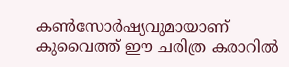കൺസോർഷ്യവുമായാണ് കുവൈത്ത് ഈ ചരിത്ര കരാറിൽ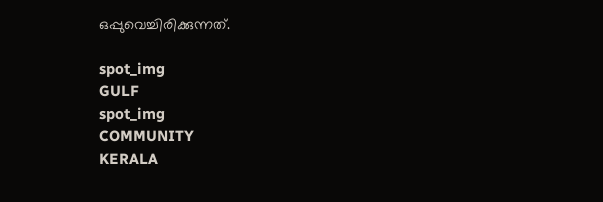ഒപ്പുവെച്ചിരിക്കുന്നത്.

spot_img
GULF
spot_img
COMMUNITY
KERALA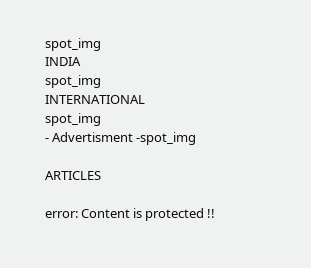spot_img
INDIA
spot_img
INTERNATIONAL
spot_img
- Advertisment -spot_img

ARTICLES

error: Content is protected !!